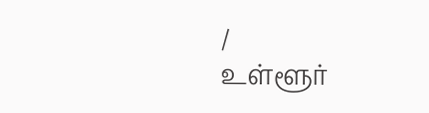/
உள்ளூர்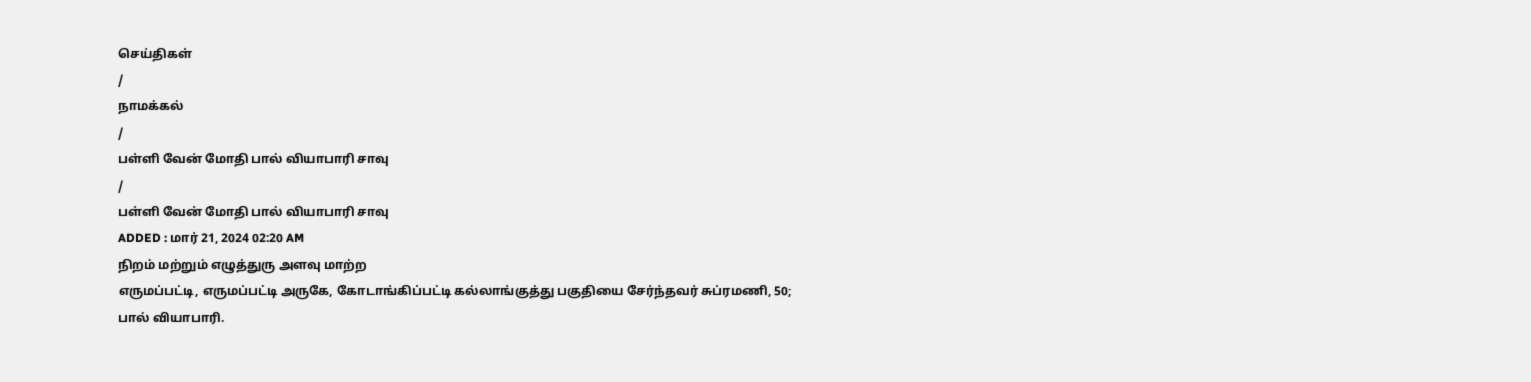செய்திகள்
/
நாமக்கல்
/
பள்ளி வேன் மோதி பால் வியாபாரி சாவு
/
பள்ளி வேன் மோதி பால் வியாபாரி சாவு
ADDED : மார் 21, 2024 02:20 AM
நிறம் மற்றும் எழுத்துரு அளவு மாற்ற
எருமப்பட்டி, எருமப்பட்டி அருகே, கோடாங்கிப்பட்டி கல்லாங்குத்து பகுதியை சேர்ந்தவர் சுப்ரமணி, 50; பால் வியாபாரி.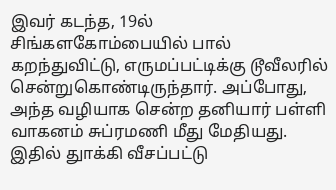இவர் கடந்த, 19ல் சிங்களகோம்பையில் பால் கறந்துவிட்டு, எருமப்பட்டிக்கு டூவீலரில் சென்றுகொண்டிருந்தார். அப்போது, அந்த வழியாக சென்ற தனியார் பள்ளி வாகனம் சுப்ரமணி மீது மேதியது. இதில் துாக்கி வீசப்பட்டு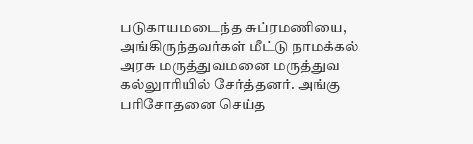படுகாயமடைந்த சுப்ரமணியை, அங்கிருந்தவர்கள் மீட்டு நாமக்கல் அரசு மருத்துவமனை மருத்துவ கல்லுாரியில் சேர்த்தனர். அங்கு பரிசோதனை செய்த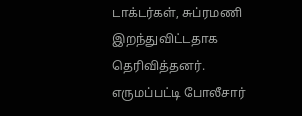டாக்டர்கள், சுப்ரமணி இறந்துவிட்டதாக தெரிவித்தனர். எருமப்பட்டி போலீசார்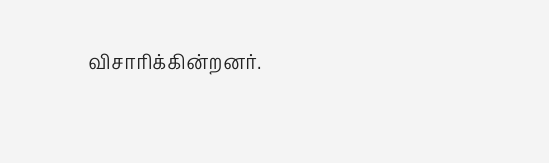விசாரிக்கின்றனர்.